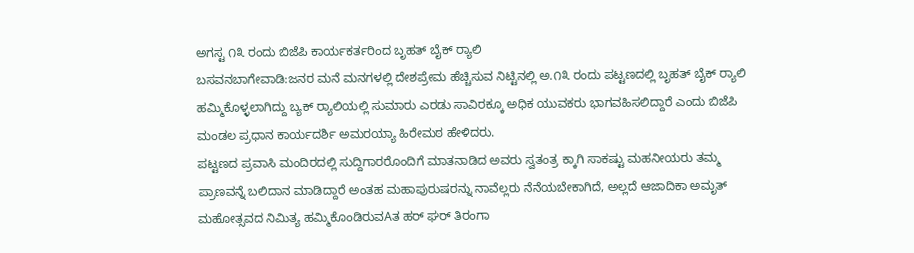ಅಗಸ್ಟ ೧೩ ರಂದು ಬಿಜೆಪಿ ಕಾರ್ಯಕರ್ತರಿಂದ ಬೃಹತ್ ಬೈಕ್ ರ‍್ಯಾಲಿ
ಬಸವನಬಾಗೇವಾಡಿ:ಜನರ ಮನೆ ಮನಗಳಲ್ಲಿ ದೇಶಪ್ರೇಮ ಹೆಚ್ಚಿಸುವ ನಿಟ್ಟಿನಲ್ಲಿ ಅ.೧೩ ರಂದು ಪಟ್ಟಣದಲ್ಲಿ ಬೃಹತ್ ಬೈಕ್ ರ‍್ಯಾಲಿ ಹಮ್ಮಿಕೊಳ್ಳಲಾಗಿದ್ದು ಬ್ಯಕ್ ರ‍್ಯಾಲಿಯಲ್ಲಿ ಸುಮಾರು ಎರಡು ಸಾವಿರಕ್ಕೂ ಅಧಿಕ ಯುವಕರು ಭಾಗವಹಿಸಲಿದ್ದಾರೆ ಎಂದು ಬಿಜೆಪಿ ಮಂಡಲ ಪ್ರಧಾನ ಕಾರ್ಯದರ್ಶಿ ಅಮರಯ್ಯಾ ಹಿರೇಮಠ ಹೇಳಿದರು.
ಪಟ್ಟಣದ ಪ್ರವಾಸಿ ಮಂದಿರದಲ್ಲಿ ಸುದ್ದಿಗಾರರೊಂದಿಗೆ ಮಾತನಾಡಿದ ಅವರು ಸ್ವತಂತ್ರ ಕ್ಕಾಗಿ ಸಾಕಷ್ಟು ಮಹನೀಯರು ತಮ್ಮ ಪ್ರಾಣವನ್ನೆ ಬಲಿದಾನ ಮಾಡಿದ್ದಾರೆ ಅಂತಹ ಮಹಾಪುರುಷರನ್ನು ನಾವೆಲ್ಲರು ನೆನೆಯಬೇಕಾಗಿದೆ, ಅಲ್ಲದೆ ಆಜಾದಿಕಾ ಅಮೃತ್ ಮಹೋತ್ಸವದ ನಿಮಿತ್ಯ ಹಮ್ಮಿಕೊಂಡಿರುವAತ ಹರ್ ಘರ್ ತಿರಂಗಾ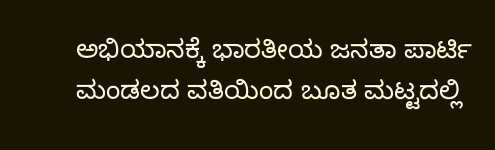ಅಭಿಯಾನಕ್ಕೆ ಭಾರತೀಯ ಜನತಾ ಪಾರ್ಟಿ ಮಂಡಲದ ವತಿಯಿಂದ ಬೂತ ಮಟ್ಟದಲ್ಲಿ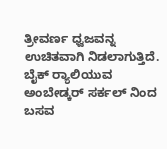ತ್ರೀವರ್ಣ ಧ್ವಜವನ್ನ ಉಚಿತವಾಗಿ ನಿಡಲಾಗುತ್ತಿದೆ.
ಬೈಕ್ ರ‍್ಯಾಲಿಯುವ ಅಂಬೇಡ್ಕರ್ ಸರ್ಕಲ್‌ ನಿಂದ ಬಸವ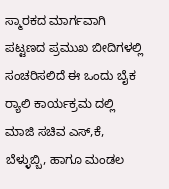ಸ್ಮಾರಕದ ಮಾರ್ಗವಾಗಿ ಪಟ್ಟಣದ ಪ್ರಮುಖ ಬೀದಿಗಳಲ್ಲಿ ಸಂಚರಿಸಲಿದೆ ಈ ಒಂದು ಬೈಕ ರ‍್ಯಾಲಿ ಕಾರ್ಯಕ್ರಮ ದಲ್ಲಿ ಮಾಜಿ ಸಚಿವ ಎಸ್,ಕೆ, ಬೆಳ್ಳುಬ್ಬಿ, ಹಾಗೂ ಮಂಡಲ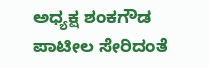ಅಧ್ಯಕ್ಷ ಶಂಕಗೌಡ ಪಾಟೀಲ ಸೇರಿದಂತೆ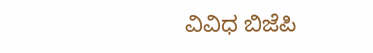ವಿವಿಧ ಬಿಜೆಪಿ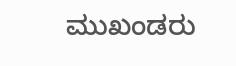ಮುಖಂಡರು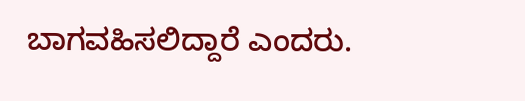ಬಾಗವಹಿಸಲಿದ್ದಾರೆ ಎಂದರು.